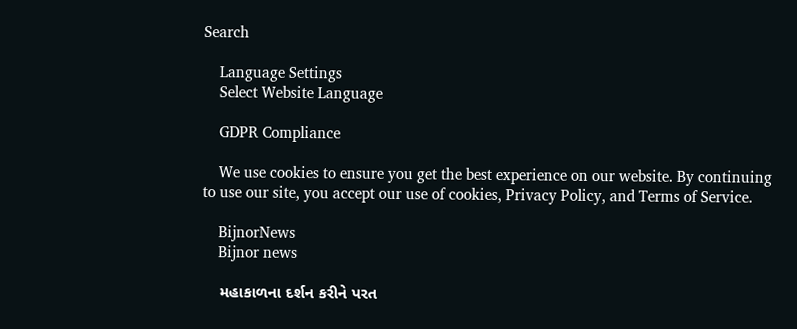Search

    Language Settings
    Select Website Language

    GDPR Compliance

    We use cookies to ensure you get the best experience on our website. By continuing to use our site, you accept our use of cookies, Privacy Policy, and Terms of Service.

    BijnorNews
    Bijnor news

    મહાકાળના દર્શન કરીને પરત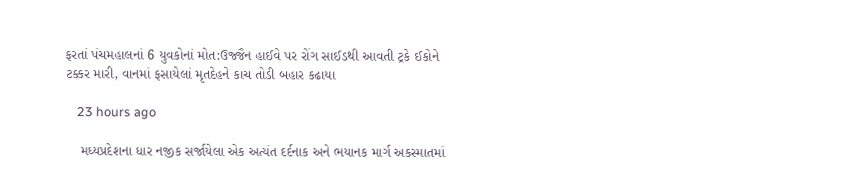ફરતાં પંચમહાલનાં 6 યુવકોનાં મોત:ઉજ્જૈન હાઈવે પર રોંગ સાઈડથી આવતી ટ્રકે ઈકોને ટક્કર મારી, વાનમાં ફસાયેલાં મૃતદેહને કાચ તોડી બહાર કઢાયા

    23 hours ago

    મધ્યપ્રદેશના ધાર નજીક સર્જાયેલા એક અત્યંત દર્દનાક અને ભયાનક માર્ગ અકસ્માતમાં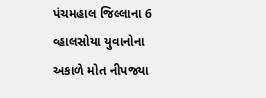પંચમહાલ જિલ્લાના 6 વ્હાલસોયા યુવાનોના અકાળે મોત નીપજ્યા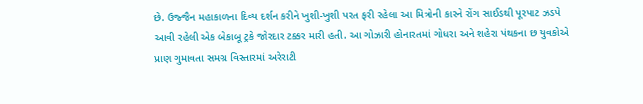છે. ઉજ્જૈન મહાકાળના દિવ્ય દર્શન કરીને ખુશી-ખુશી પરત ફરી રહેલા આ મિત્રોની કારને રોંગ સાઈડથી પૂરપાટ ઝડપે આવી રહેલી એક બેકાબૂ ટ્રકે જોરદાર ટક્કર મારી હતી. આ ગોઝારી હોનારતમાં ગોધરા અને શહેરા પંથકના છ યુવકોએ પ્રાણ ગુમાવતા સમગ્ર વિસ્તારમાં અરેરાટી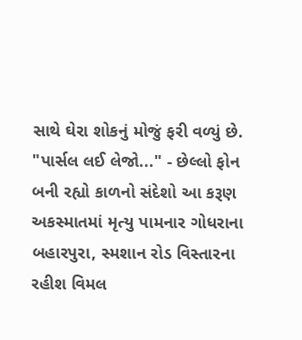સાથે ઘેરા શોકનું મોજું ફરી વળ્યું છે. "પાર્સલ લઈ લેજો..." - છેલ્લો ફોન બની રહ્યો કાળનો સંદેશો આ કરૂણ અકસ્માતમાં મૃત્યુ પામનાર ગોધરાના બહારપુરા, સ્મશાન રોડ વિસ્તારના રહીશ વિમલ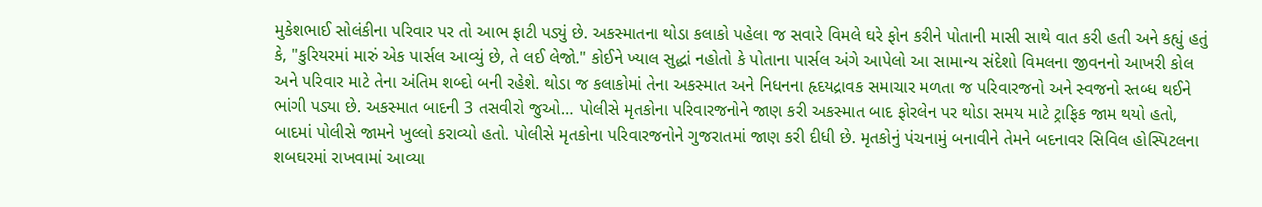મુકેશભાઈ સોલંકીના પરિવાર પર તો આભ ફાટી પડ્યું છે. અકસ્માતના થોડા કલાકો પહેલા જ સવારે વિમલે ઘરે ફોન કરીને પોતાની માસી સાથે વાત કરી હતી અને કહ્યું હતું કે, "કુરિયરમાં મારું એક પાર્સલ આવ્યું છે, તે લઈ લેજો." કોઈને ખ્યાલ સુદ્ધાં નહોતો કે પોતાના પાર્સલ અંગે આપેલો આ સામાન્ય સંદેશો વિમલના જીવનનો આખરી કોલ અને પરિવાર માટે તેના અંતિમ શબ્દો બની રહેશે. થોડા જ કલાકોમાં તેના અકસ્માત અને નિધનના હૃદયદ્રાવક સમાચાર મળતા જ પરિવારજનો અને સ્વજનો સ્તબ્ધ થઈને ભાંગી પડ્યા છે. અકસ્માત બાદની 3 તસવીરો જુઓ… પોલીસે મૃતકોના પરિવારજનોને જાણ કરી અકસ્માત બાદ ફોરલેન પર થોડા સમય માટે ટ્રાફિક જામ થયો હતો, બાદમાં પોલીસે જામને ખુલ્લો કરાવ્યો હતો. પોલીસે મૃતકોના પરિવારજનોને ગુજરાતમાં જાણ કરી દીધી છે. મૃતકોનું પંચનામું બનાવીને તેમને બદનાવર સિવિલ હોસ્પિટલના શબઘરમાં રાખવામાં આવ્યા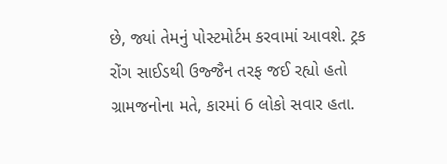છે, જ્યાં તેમનું પોસ્ટમોર્ટમ કરવામાં આવશે. ટ્રક રોંગ સાઈડથી ઉજ્જૈન તરફ જઈ રહ્યો હતો ગ્રામજનોના મતે, કારમાં 6 લોકો સવાર હતા.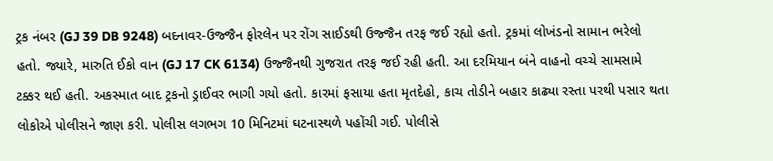ટ્રક નંબર (GJ 39 DB 9248) બદનાવર-ઉજ્જૈન ફોરલેન પર રોંગ સાઈડથી ઉજ્જૈન તરફ જઈ રહ્યો હતો. ટ્રકમાં લોખંડનો સામાન ભરેલો હતો. જ્યારે, મારુતિ ઈકો વાન (GJ 17 CK 6134) ઉજ્જૈનથી ગુજરાત તરફ જઈ રહી હતી. આ દરમિયાન બંને વાહનો વચ્ચે સામસામે ટક્કર થઈ હતી. અકસ્માત બાદ ટ્રકનો ડ્રાઈવર ભાગી ગયો હતો. કારમાં ફસાયા હતા મૃતદેહો, કાચ તોડીને બહાર કાઢ્યા રસ્તા પરથી પસાર થતા લોકોએ પોલીસને જાણ કરી. પોલીસ લગભગ 10 મિનિટમાં ઘટનાસ્થળે પહોંચી ગઈ. પોલીસે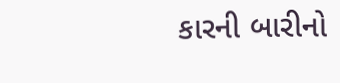કારની બારીનો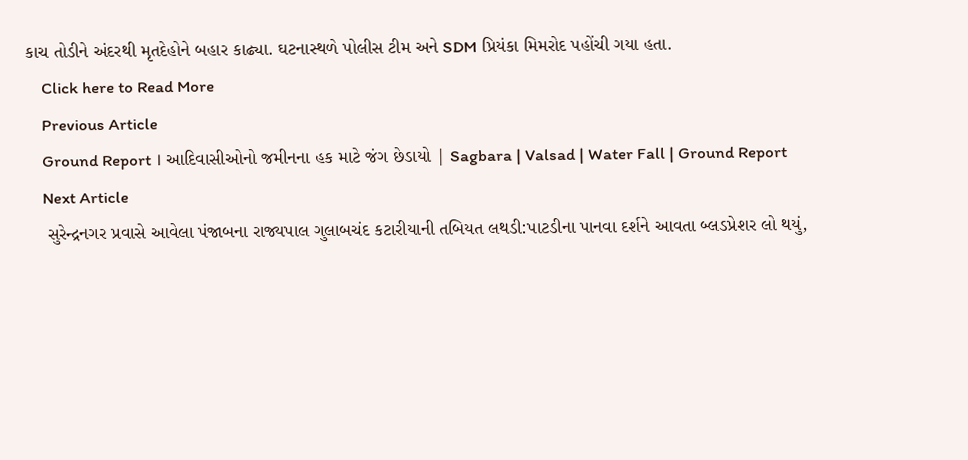કાચ તોડીને અંદરથી મૃતદેહોને બહાર કાઢ્યા. ઘટનાસ્થળે પોલીસ ટીમ અને SDM પ્રિયંકા મિમરોદ પહોંચી ગયા હતા.
    Click here to Read More
    Previous Article
    Ground Report । આદિવાસીઓનો જમીનના હક માટે જંગ છેડાયો | Sagbara | Valsad | Water Fall | Ground Report
    Next Article
    સુરેન્દ્રનગર પ્રવાસે આવેલા પંજાબના રાજ્યપાલ ગુલાબચંદ કટારીયાની તબિયત લથડી:પાટડીના પાનવા દર્શને આવતા બ્લડપ્રેશર લો થયું,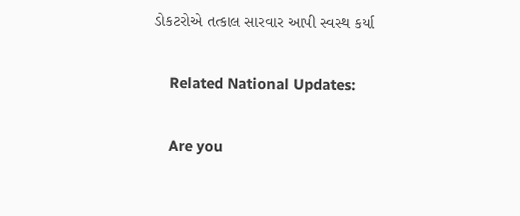ડોકટરોએ તત્કાલ સારવાર આપી સ્વસ્થ કર્યા

    Related National Updates:

    Are you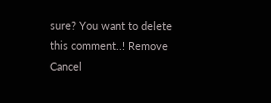sure? You want to delete this comment..! Remove Cancel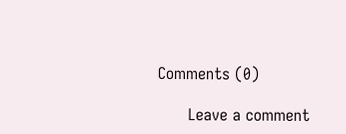Comments (0)

      Leave a comment